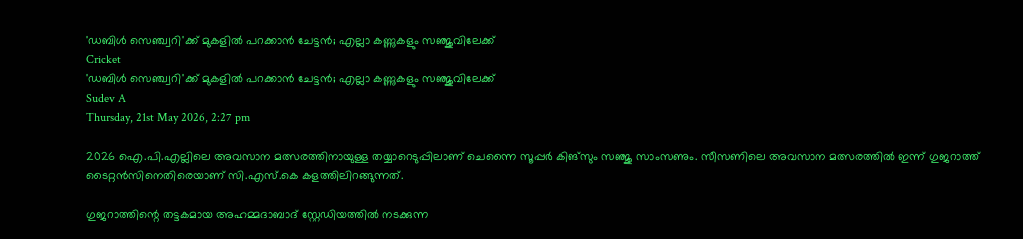'ഡബിള്‍ സെഞ്ച്വറി'ക്ക് മുകളില്‍ പറക്കാന്‍ ചേട്ടന്‍; എല്ലാ കണ്ണുകളും സഞ്ജുവിലേക്ക്
Cricket
'ഡബിള്‍ സെഞ്ച്വറി'ക്ക് മുകളില്‍ പറക്കാന്‍ ചേട്ടന്‍; എല്ലാ കണ്ണുകളും സഞ്ജുവിലേക്ക്
Sudev A
Thursday, 21st May 2026, 2:27 pm

2026 ഐ.പി.എല്ലിലെ അവസാന മത്സരത്തിനായുള്ള തയ്യാറെടുപ്പിലാണ് ചെന്നൈ സൂപ്പര്‍ കിങ്‌സും സഞ്ജു സാംസണും. സീസണിലെ അവസാന മത്സരത്തില്‍ ഇന്ന് ഗുജറാത്ത് ടൈറ്റന്‍സിനെതിരെയാണ് സി.എസ്.കെ കളത്തിലിറങ്ങുന്നത്.

ഗുജറാത്തിന്റെ തട്ടകമായ അഹമ്മദാബാദ് സ്റ്റേഡിയത്തില്‍ നടക്കുന്ന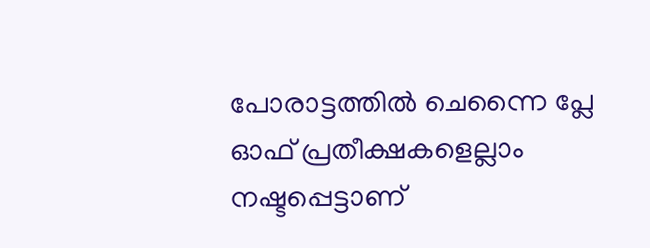പോരാട്ടത്തില്‍ ചെന്നൈ പ്ലേ ഓഫ് പ്രതീക്ഷകളെല്ലാം നഷ്ടപ്പെട്ടാണ്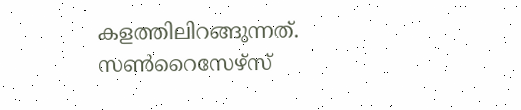കളത്തിലിറങ്ങുന്നത്. സണ്‍റൈസേഴ്സ്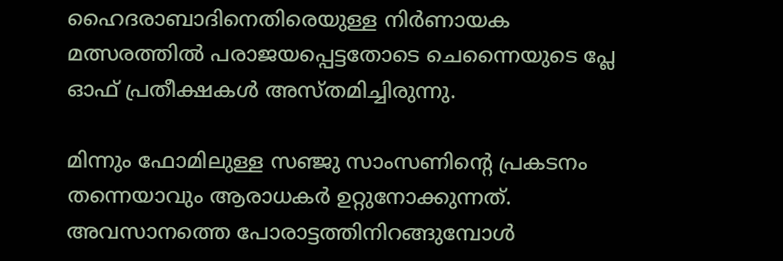ഹൈദരാബാദിനെതിരെയുള്ള നിര്‍ണായക മത്സരത്തില്‍ പരാജയപ്പെട്ടതോടെ ചെന്നൈയുടെ പ്ലേ ഓഫ് പ്രതീക്ഷകള്‍ അസ്തമിച്ചിരുന്നു.

മിന്നും ഫോമിലുള്ള സഞ്ജു സാംസണിന്റെ പ്രകടനം തന്നെയാവും ആരാധകര്‍ ഉറ്റുനോക്കുന്നത്. അവസാനത്തെ പോരാട്ടത്തിനിറങ്ങുമ്പോള്‍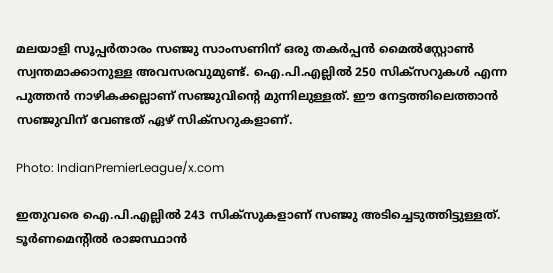മലയാളി സൂപ്പര്‍താരം സഞ്ജു സാംസണിന് ഒരു തകര്‍പ്പന്‍ മൈല്‍സ്റ്റോണ്‍ സ്വന്തമാക്കാനുള്ള അവസരവുമുണ്ട്. ഐ.പി.എല്ലില്‍ 250 സിക്സറുകള്‍ എന്ന പുത്തന്‍ നാഴികക്കല്ലാണ് സഞ്ജുവിന്റെ മുന്നിലുള്ളത്. ഈ നേട്ടത്തിലെത്താന്‍ സഞ്ജുവിന് വേണ്ടത് ഏഴ് സിക്‌സറുകളാണ്.

Photo: IndianPremierLeague/x.com

ഇതുവരെ ഐ.പി.എല്ലില്‍ 243 സിക്‌സുകളാണ് സഞ്ജു അടിച്ചെടുത്തിട്ടുള്ളത്. ടൂര്‍ണമെന്റില്‍ രാജസ്ഥാന്‍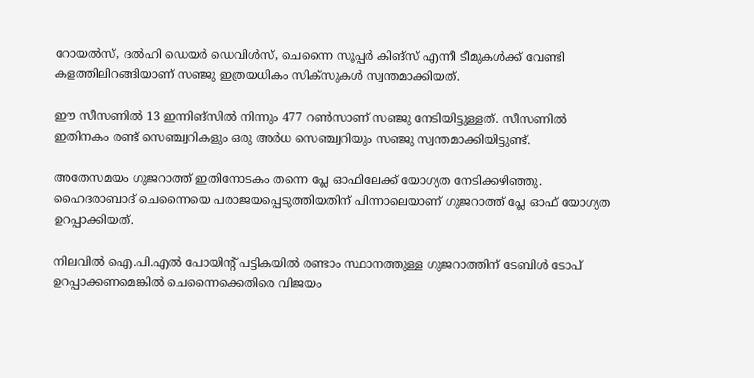റോയല്‍സ്, ദല്‍ഹി ഡെയര്‍ ഡെവിള്‍സ്, ചെന്നൈ സൂപ്പര്‍ കിങ്‌സ് എന്നീ ടീമുകള്‍ക്ക് വേണ്ടി കളത്തിലിറങ്ങിയാണ് സഞ്ജു ഇത്രയധികം സിക്‌സുകള്‍ സ്വന്തമാക്കിയത്.

ഈ സീസണില്‍ 13 ഇന്നിങ്‌സില്‍ നിന്നും 477 റണ്‍സാണ് സഞ്ജു നേടിയിട്ടുള്ളത്. സീസണില്‍ ഇതിനകം രണ്ട് സെഞ്ച്വറികളും ഒരു അര്‍ധ സെഞ്ച്വറിയും സഞ്ജു സ്വന്തമാക്കിയിട്ടുണ്ട്.

അതേസമയം ഗുജറാത്ത് ഇതിനോടകം തന്നെ പ്ലേ ഓഫിലേക്ക് യോഗ്യത നേടിക്കഴിഞ്ഞു. ഹൈദരാബാദ് ചെന്നൈയെ പരാജയപ്പെടുത്തിയതിന് പിന്നാലെയാണ് ഗുജറാത്ത് പ്ലേ ഓഫ് യോഗ്യത ഉറപ്പാക്കിയത്.

നിലവില്‍ ഐ.പി.എല്‍ പോയിന്റ് പട്ടികയില്‍ രണ്ടാം സ്ഥാനത്തുള്ള ഗുജറാത്തിന് ടേബിള്‍ ടോപ് ഉറപ്പാക്കണമെങ്കില്‍ ചെന്നൈക്കെതിരെ വിജയം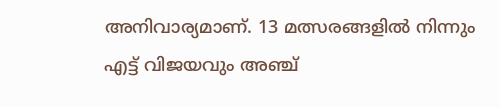അനിവാര്യമാണ്. 13 മത്സരങ്ങളില്‍ നിന്നും എട്ട് വിജയവും അഞ്ച്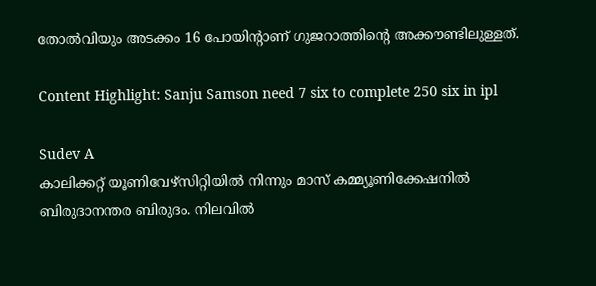തോല്‍വിയും അടക്കം 16 പോയിന്റാണ് ഗുജറാത്തിന്റെ അക്കൗണ്ടിലുള്ളത്.

Content Highlight: Sanju Samson need 7 six to complete 250 six in ipl

Sudev A
കാലിക്കറ്റ് യൂണിവേഴ്‌സിറ്റിയില്‍ നിന്നും മാസ് കമ്മ്യൂണിക്കേഷനില്‍ ബിരുദാനന്തര ബിരുദം. നിലവില്‍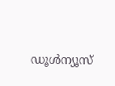ഡൂള്‍ന്യൂസ്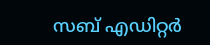സബ് എഡിറ്റര്‍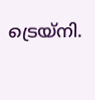ട്രെയ്‌നി.